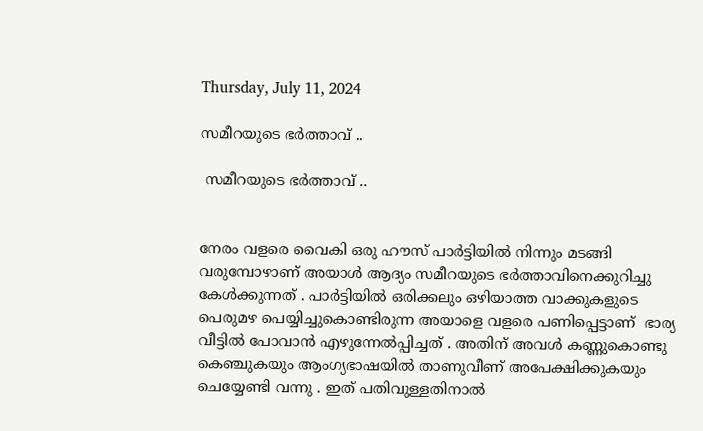Thursday, July 11, 2024

സമീറയുടെ ഭർത്താവ് ..

 സമീറയുടെ ഭർത്താവ് ..


നേരം വളരെ വൈകി ഒരു ഹൗസ്‌ പാർട്ടിയിൽ നിന്നും മടങ്ങി വരുമ്പോഴാണ് അയാൾ ആദ്യം സമീറയുടെ ഭർത്താവിനെക്കുറിച്ചു കേൾക്കുന്നത് . പാർട്ടിയിൽ ഒരിക്കലും ഒഴിയാത്ത വാക്കുകളുടെ പെരുമഴ പെയ്യിച്ചുകൊണ്ടിരുന്ന അയാളെ വളരെ പണിപ്പെട്ടാണ്  ഭാര്യ  വീട്ടിൽ പോവാൻ എഴുന്നേൽപ്പിച്ചത് . അതിന് അവൾ കണ്ണുകൊണ്ടു കെഞ്ചുകയും ആംഗ്യഭാഷയിൽ താണുവീണ് അപേക്ഷിക്കുകയും ചെയ്യേണ്ടി വന്നു . ഇത് പതിവുള്ളതിനാൽ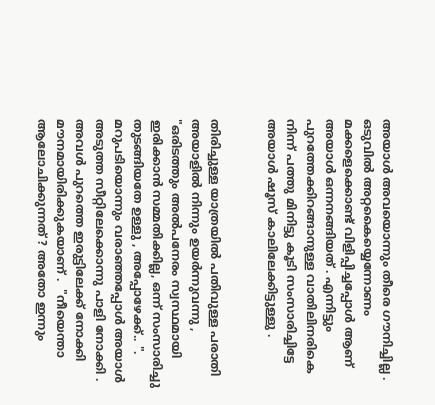അയാൾ അവയൊന്നും തീരെ ഗൗനിച്ചില്ല .  ഒടുവിൽ അറ്റകൈയ്യെന്നോണം മക്കളെക്കൊണ്ട്‌ വിളിപ്പിച്ചപ്പോൾ ആണ് അയാൾ ഒന്നനങ്ങിയത് . എന്നിട്ടും പുറത്തേക്കിറങ്ങാനുള്ള വാതിലിനരികെ നിന്ന് പത്തു മിനിട്ടു കൂടി സംസാരിച്ചിട്ടേ അയാൾ ഷൂസ് കാലിലേക്കിട്ടുള്ളു .


തിരിച്ചുള്ള യാത്രയിൽ പതിവുള്ള പരാതി അയാളിൽ നിന്നും ഉയർന്നുവന്നു , "ഒരിടത്തും അൽപനേരം സ്വസ്ഥമായി ഇരിക്കാൻ സമ്മതിക്കില്ല, ഒന്ന് സംസാരിച്ചു തുടങ്ങിയതേ ഉള്ളു , അപ്പോഴേക്ക്.. ".  മറുപടിയൊന്നും വരാഞ്ഞപ്പോൾ അയാൾ അടുത്ത സീറ്റിലേക്കൊന്നു പാളി നോക്കി . അവൾ പുറത്തെ ഇരുട്ടിലേക്ക് നോക്കി മൗനമായിരിക്കുകയാണ് .  "നീയെന്താ ആലോചിക്കുന്നത് ? അതോ ഇന്നും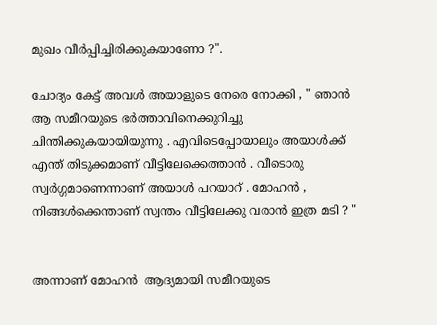മുഖം വീർപ്പിച്ചിരിക്കുകയാണോ ?".

ചോദ്യം കേട്ട് അവൾ അയാളുടെ നേരെ നോക്കി , " ഞാൻ ആ സമീറയുടെ ഭർത്താവിനെക്കുറിച്ചു ചിന്തിക്കുകയായിയുന്നു . എവിടെപ്പോയാലും അയാൾക്ക് എന്ത് തിടുക്കമാണ് വീട്ടിലേക്കെത്താൻ . വീടൊരു സ്വർഗ്ഗമാണെന്നാണ് അയാൾ പറയാറ് . മോഹൻ , നിങ്ങൾക്കെന്താണ് സ്വന്തം വീട്ടിലേക്കു വരാൻ ഇത്ര മടി ? "


അന്നാണ് മോഹൻ  ആദ്യമായി സമീറയുടെ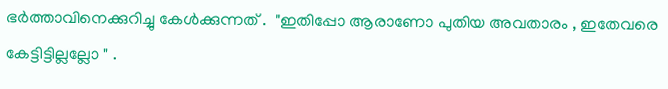ഭർത്താവിനെക്കുറിച്ചു കേൾക്കുന്നത് .  "ഇതിപ്പോ ആരാണോ പുതിയ അവതാരം , ഇതേവരെ കേട്ടിട്ടില്ലല്ലോ " .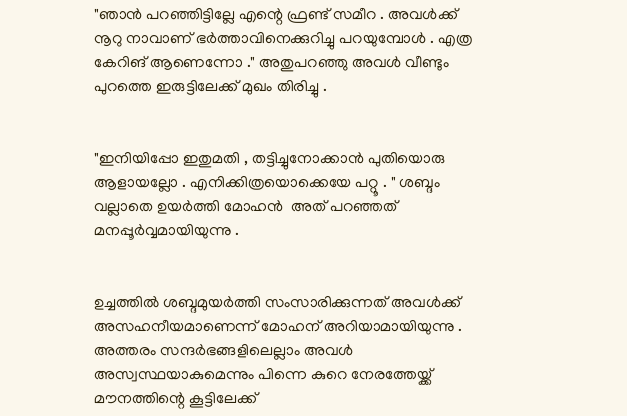"ഞാൻ പറഞ്ഞിട്ടില്ലേ എന്റെ ഫ്രണ്ട് സമീറ . അവൾക്ക് നൂറു നാവാണ് ഭർത്താവിനെക്കുറിച്ചു പറയുമ്പോൾ . എത്ര കേറിങ് ആണെന്നോ ." അതുപറഞ്ഞു അവൾ വീണ്ടും പുറത്തെ ഇരുട്ടിലേക്ക് മുഖം തിരിച്ചു .


"ഇനിയിപ്പോ ഇതുമതി , തട്ടിച്ചുനോക്കാൻ പുതിയൊരു  ആളായല്ലോ . എനിക്കിത്രയൊക്കെയേ പറ്റൂ . " ശബ്ദം വല്ലാതെ ഉയർത്തി മോഹൻ  അത് പറഞ്ഞത് മനപ്പൂർവ്വമായിയുന്നു .


ഉച്ചത്തിൽ ശബ്ദമുയർത്തി സംസാരിക്കുന്നത് അവൾക്ക് അസഹനീയമാണെന്ന് മോഹന് അറിയാമായിയുന്നു . അത്തരം സന്ദർഭങ്ങളിലെല്ലാം അവൾ അസ്വസ്ഥയാകുമെന്നും പിന്നെ കുറെ നേരത്തേയ്ക്ക്  മൗനത്തിന്റെ കൂട്ടിലേക്ക്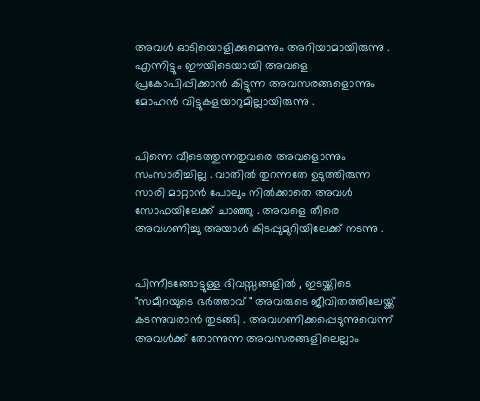അവൾ ഓടിയൊളിക്കുമെന്നും അറിയാമായിരുന്നു . എന്നിട്ടും ഈയിടെയായി അവളെ പ്രകോപിപ്പിക്കാൻ കിട്ടുന്ന അവസരങ്ങളൊന്നും മോഹൻ വിട്ടുകളയാറുമില്ലായിരുന്നു .


പിന്നെ വീടെത്തുന്നതുവരെ അവളൊന്നും സംസാരിച്ചില്ല . വാതിൽ തുറന്നതേ ഉടുത്തിരുന്ന സാരി മാറ്റാൻ പോലും നിൽക്കാതെ അവൾ സോഫയിലേക്ക് ചാഞ്ഞു . അവളെ തീരെ അവഗണിച്ചു അയാൾ കിടപ്പുമുറിയിലേക്ക് നടന്നു .


പിന്നീടങ്ങോട്ടുള്ള ദിവസ്സങ്ങളിൽ , ഇടയ്ക്കിടെ "സമീറയുടെ ഭർത്താവ് " അവരുടെ ജീവിതത്തിലേയ്ക്ക് കടന്നുവരാൻ തുടങ്ങി . അവഗണിക്കപ്പെടുന്നുവെന്ന് അവൾക്ക് തോന്നുന്ന അവസരങ്ങളിലെല്ലാം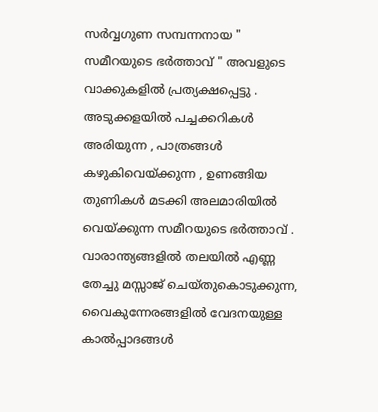സർവ്വഗുണ സമ്പന്നനായ " സമീറയുടെ ഭർത്താവ് " അവളുടെ വാക്കുകളിൽ പ്രത്യക്ഷപ്പെട്ടു .  അടുക്കളയിൽ പച്ചക്കറികൾ അരിയുന്ന , പാത്രങ്ങൾ കഴുകിവെയ്ക്കുന്ന , ഉണങ്ങിയ തുണികൾ മടക്കി അലമാരിയിൽ വെയ്ക്കുന്ന സമീറയുടെ ഭർത്താവ് . വാരാന്ത്യങ്ങളിൽ തലയിൽ എണ്ണ തേച്ചു മസ്സാജ് ചെയ്തുകൊടുക്കുന്ന, വൈകുന്നേരങ്ങളിൽ വേദനയുള്ള കാൽപ്പാദങ്ങൾ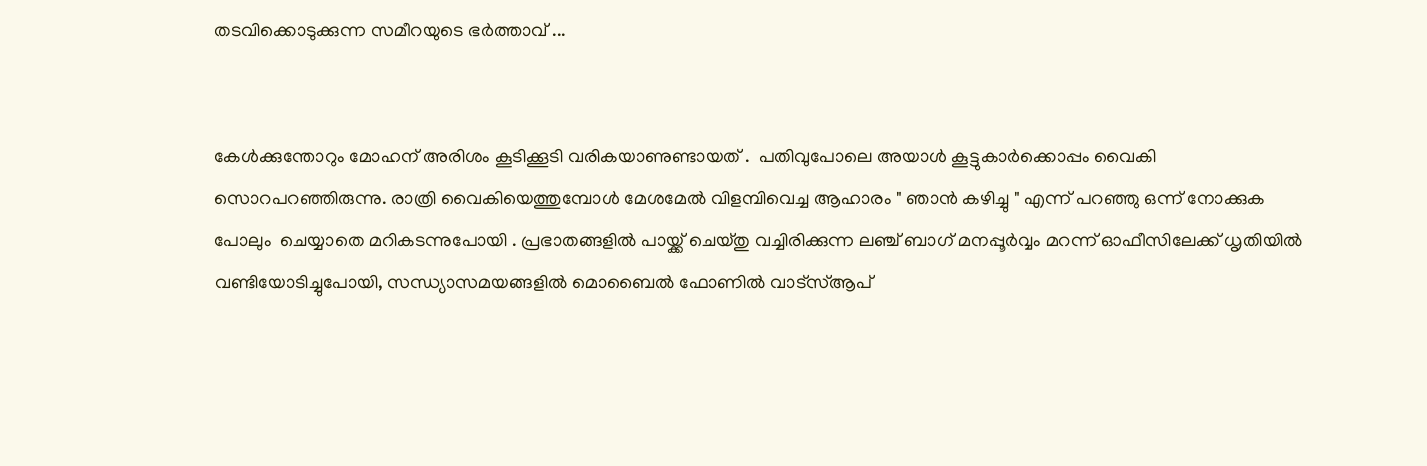തടവിക്കൊടുക്കുന്ന സമീറയുടെ ഭർത്താവ് ...


കേൾക്കുന്തോറും മോഹന് അരിശം കൂടിക്കൂടി വരികയാണുണ്ടായത് .  പതിവുപോലെ അയാൾ കൂട്ടുകാർക്കൊപ്പം വൈകി സൊറപറഞ്ഞിരുന്നു. രാത്രി വൈകിയെത്തുമ്പോൾ മേശമേൽ വിളമ്പിവെച്ച ആഹാരം " ഞാൻ കഴിച്ചു " എന്ന് പറഞ്ഞു ഒന്ന് നോക്കുക പോലും  ചെയ്യാതെ മറികടന്നുപോയി . പ്രഭാതങ്ങളിൽ പായ്ക്ക് ചെയ്തു വച്ചിരിക്കുന്ന ലഞ്ച് ബാഗ് മനപ്പൂർവ്വം മറന്ന് ഓഫീസിലേക്ക് ധൃതിയിൽ വണ്ടിയോടിച്ചുപോയി, സന്ധ്യാസമയങ്ങളിൽ മൊബൈൽ ഫോണിൽ വാട്സ്ആപ്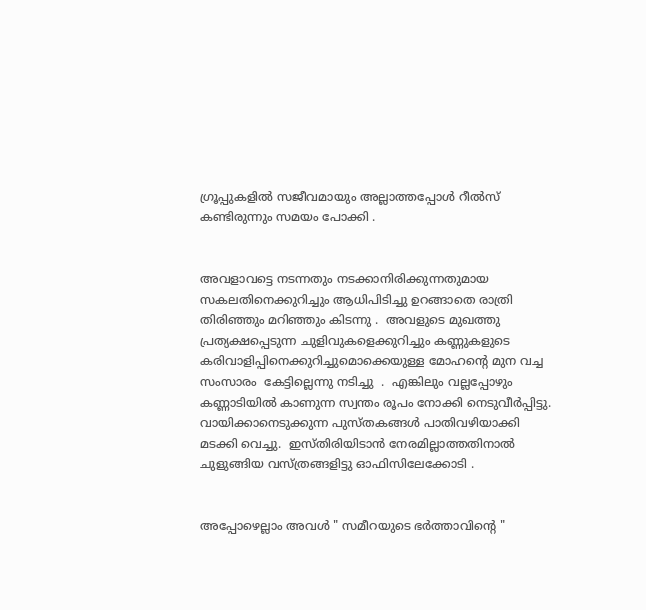ഗ്രൂപ്പുകളിൽ സജീവമായും അല്ലാത്തപ്പോൾ റീൽസ് കണ്ടിരുന്നും സമയം പോക്കി .


അവളാവട്ടെ നടന്നതും നടക്കാനിരിക്കുന്നതുമായ സകലതിനെക്കുറിച്ചും ആധിപിടിച്ചു ഉറങ്ങാതെ രാത്രി തിരിഞ്ഞും മറിഞ്ഞും കിടന്നു .  അവളുടെ മുഖത്തു പ്രത്യക്ഷപ്പെടുന്ന ചുളിവുകളെക്കുറിച്ചും കണ്ണുകളുടെ കരിവാളിപ്പിനെക്കുറിച്ചുമൊക്കെയുള്ള മോഹന്റെ മുന വച്ച സംസാരം  കേട്ടില്ലെന്നു നടിച്ചു  .  എങ്കിലും വല്ലപ്പോഴും കണ്ണാടിയിൽ കാണുന്ന സ്വന്തം രൂപം നോക്കി നെടുവീർപ്പിട്ടു. വായിക്കാനെടുക്കുന്ന പുസ്തകങ്ങൾ പാതിവഴിയാക്കി മടക്കി വെച്ചു.  ഇസ്തിരിയിടാൻ നേരമില്ലാത്തതിനാൽ ചുളുങ്ങിയ വസ്ത്രങ്ങളിട്ടു ഓഫിസിലേക്കോടി .


അപ്പോഴെല്ലാം അവൾ " സമീറയുടെ ഭർത്താവിന്റെ "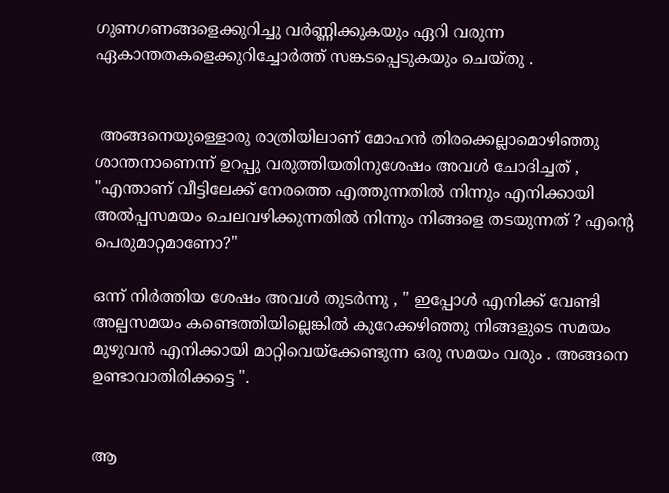ഗുണഗണങ്ങളെക്കുറിച്ചു വർണ്ണിക്കുകയും ഏറി വരുന്ന ഏകാന്തതകളെക്കുറിച്ചോർത്ത് സങ്കടപ്പെടുകയും ചെയ്തു .


 അങ്ങനെയുള്ളൊരു രാത്രിയിലാണ് മോഹൻ തിരക്കെല്ലാമൊഴിഞ്ഞു ശാന്തനാണെന്ന് ഉറപ്പു വരുത്തിയതിനുശേഷം അവൾ ചോദിച്ചത് , "എന്താണ് വീട്ടിലേക്ക് നേരത്തെ എത്തുന്നതിൽ നിന്നും എനിക്കായി അൽപ്പസമയം ചെലവഴിക്കുന്നതിൽ നിന്നും നിങ്ങളെ തടയുന്നത് ? എന്റെ പെരുമാറ്റമാണോ?"

ഒന്ന് നിർത്തിയ ശേഷം അവൾ തുടർന്നു , " ഇപ്പോൾ എനിക്ക് വേണ്ടി അല്പസമയം കണ്ടെത്തിയില്ലെങ്കിൽ കുറേക്കഴിഞ്ഞു നിങ്ങളുടെ സമയം മുഴുവൻ എനിക്കായി മാറ്റിവെയ്ക്കേണ്ടുന്ന ഒരു സമയം വരും . അങ്ങനെ ഉണ്ടാവാതിരിക്കട്ടെ ".


ആ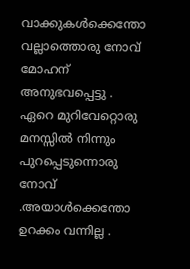വാക്കുകൾക്കെന്തോ വല്ലാത്തൊരു നോവ് മോഹന് അനുഭവപ്പെട്ടു . ഏറെ മുറിവേറ്റൊരു മനസ്സിൽ നിന്നും പുറപ്പെടുന്നൊരു നോവ് .അയാൾക്കെന്തോ ഉറക്കം വന്നില്ല .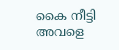കൈ നീട്ടി അവളെ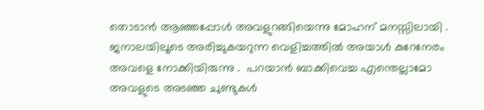തൊടാൻ ആഞ്ഞപ്പോൾ അവളുറങ്ങിയെന്നു മോഹന് മനസ്സിലായി . ജനാലയിലൂടെ അരിച്ചുകയറുന്ന വെളിച്ചത്തിൽ അയാൾ കുറേനേരം അവളെ നോക്കിയിരുന്നു .  പറയാൻ ബാക്കിവെച്ച എന്തെല്ലാമോ അവളുടെ അടഞ്ഞ ചുണ്ടുകൾ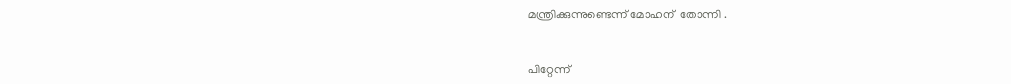മന്ത്രിക്കുന്നുണ്ടെന്ന് മോഹന്  തോന്നി .


പിറ്റേന്ന്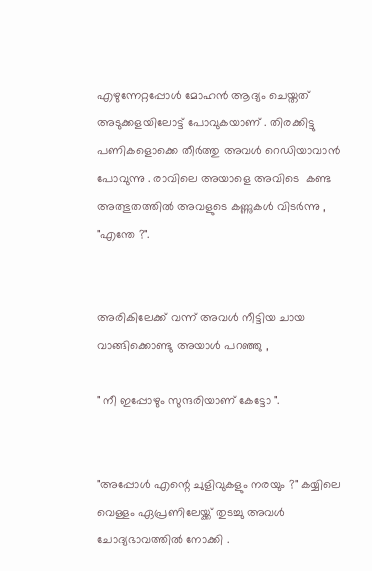എഴുന്നേറ്റപ്പോൾ മോഹൻ ആദ്യം ചെയ്തത് അടുക്കളയിലോട്ട് പോവുകയാണ് . തിരക്കിട്ടു പണികളൊക്കെ തീർത്തു അവൾ റെഡിയാവാൻ പോവുന്നു . രാവിലെ അയാളെ അവിടെ  കണ്ട അത്ഭുതത്തിൽ അവളുടെ കണ്ണുകൾ വിടർന്നു , "എന്തേ ?".


അരികിലേക്ക് വന്ന് അവൾ നീട്ടിയ ചായ വാങ്ങിക്കൊണ്ടു അയാൾ പറഞ്ഞു ,

" നീ ഇപ്പോഴും സുന്ദരിയാണ് കേട്ടോ ".


"അപ്പോൾ എന്റെ ചുളിവുകളും നരയും ?" കയ്യിലെ വെള്ളം ഏപ്രണിലേയ്ക്ക് തുടച്ചു അവൾ ചോദ്യഭാവത്തിൽ നോക്കി .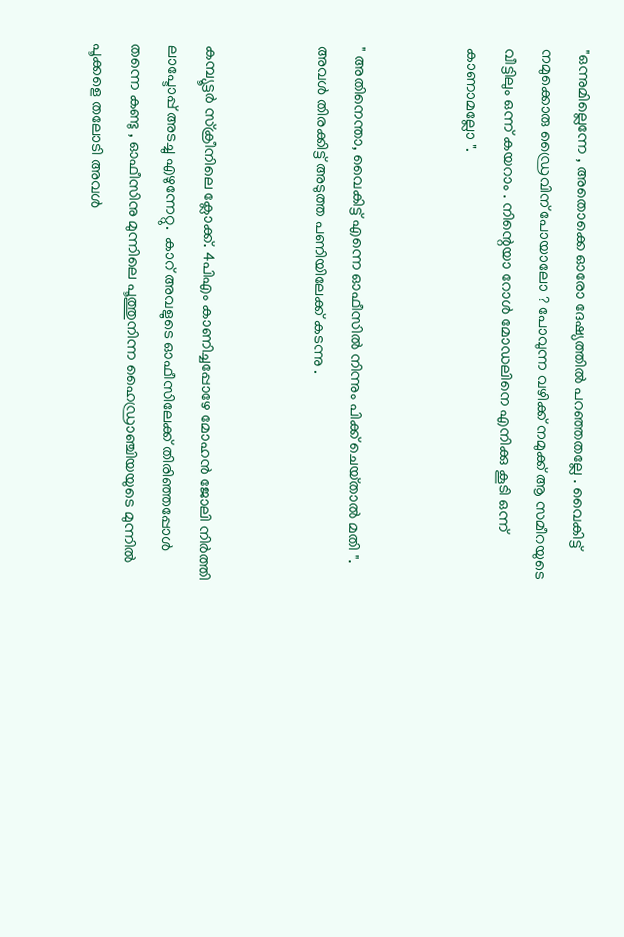"ഒന്നുമില്ലെന്നേ , അതൊക്കെ ഓരോ ദേഷ്യത്തിൽ പറഞ്ഞതല്ലേ . വൈകിട്ട് നമുക്കൊരു ഡ്രൈവിന് പോയാലോ ? പോവുന്ന വഴിക്ക് നമുക്ക് ആ സമീറയുടെ വീട്ടിലും ഒന്ന് കയറാം . നിന്റെയാ റോൾ മോഡലിനെ എനിക്കു കൂടി ഒന്ന് കാണാമല്ലോ ".


" അതിനെന്താ, വൈകിട്ട് എന്നെ ഓഫീസിൽ നിന്നും പിക്ക് ചെയ്‌താൽ മതി ". അവൾ തിരക്കിട്ട്‌ അടുത്ത പണിയിലേക്ക് കടന്നു .


കമ്പ്യൂട്ടർ സ്ക്രീനിലെ ക്ലോക്ക്. 4പിഎം കാണിച്ചപ്പോഴേ മോഹൻ ജോലി നിർത്തി ലാപ്ടോപ്പ് അടച്ചു എഴുന്നേറ്റു.  കാറ് അവളുടെ ഓഫീസിലേക്ക് തിരിഞ്ഞപ്പോൾ തന്നെ കണ്ടു , ഓഫീസിനു മുന്നിലെ പൂത്തുനിന്ന ഹൈഡ്രാഞ്ചിയയുടെ മുന്നിൽ പൂക്കളെ തലോടി അവൾ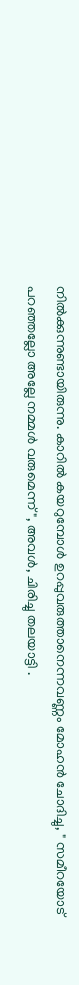നിൽക്കുന്നുണ്ടായിരുന്നു. കാറിൽ കയറുമ്പോൾ ഉറപ്പുവരുത്താനെന്നവണ്ണം മോഹൻ ചോദിച്ചു, " സമീറയോട് പറഞ്ഞല്ലോ അല്ലേ നമ്മൾ വരുമെന്ന് ", അവൾ, ചിരിച്ചു തലയാട്ടി .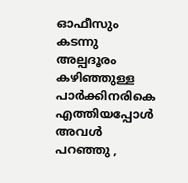ഓഫീസും കടന്നു അല്പദൂരം കഴിഞ്ഞുള്ള പാർക്കിനരികെ എത്തിയപ്പോൾ അവൾ പറഞ്ഞു ,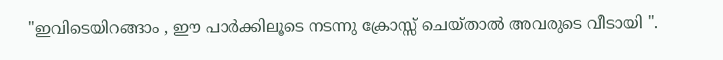"ഇവിടെയിറങ്ങാം , ഈ പാർക്കിലൂടെ നടന്നു ക്രോസ്സ് ചെയ്‌താൽ അവരുടെ വീടായി ".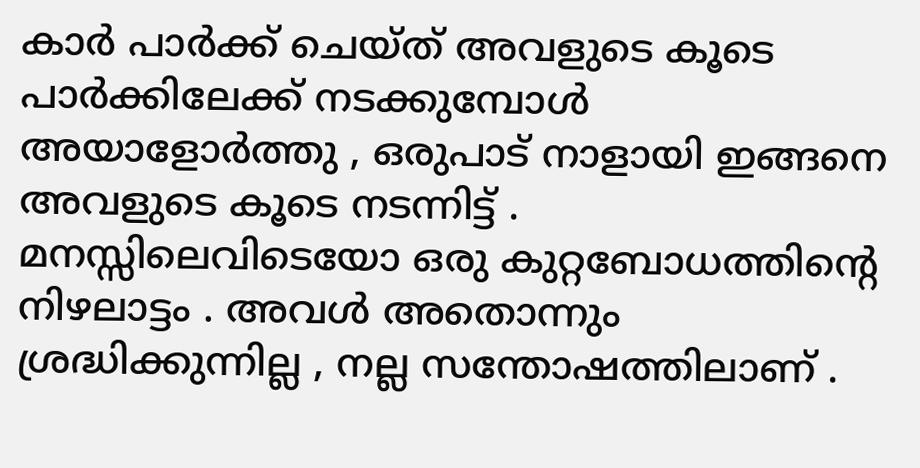കാർ പാർക്ക് ചെയ്ത്‌ അവളുടെ കൂടെ പാർക്കിലേക്ക് നടക്കുമ്പോൾ അയാളോർത്തു , ഒരുപാട് നാളായി ഇങ്ങനെ അവളുടെ കൂടെ നടന്നിട്ട് . മനസ്സിലെവിടെയോ ഒരു കുറ്റബോധത്തിന്റെ നിഴലാട്ടം . അവൾ അതൊന്നും ശ്രദ്ധിക്കുന്നില്ല , നല്ല സന്തോഷത്തിലാണ് .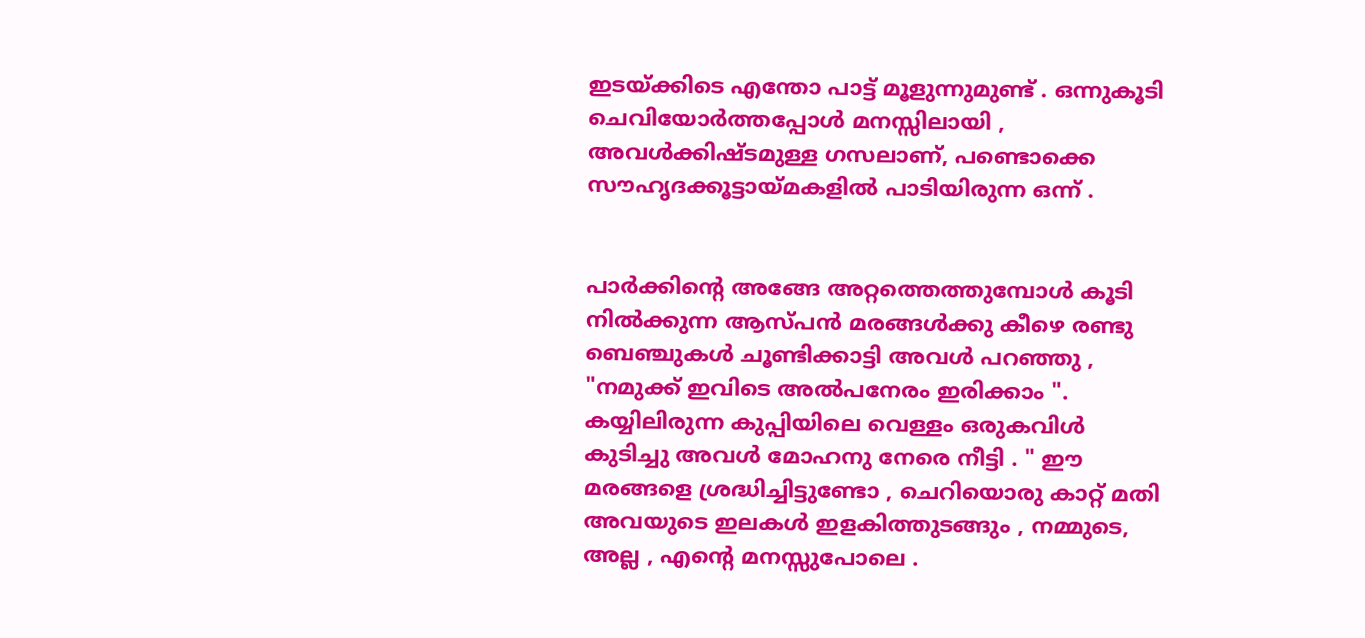ഇടയ്ക്കിടെ എന്തോ പാട്ട് മൂളുന്നുമുണ്ട് . ഒന്നുകൂടി ചെവിയോർത്തപ്പോൾ മനസ്സിലായി , അവൾക്കിഷ്ടമുള്ള ഗസലാണ്, പണ്ടൊക്കെ സൗഹൃദക്കൂട്ടായ്മകളിൽ പാടിയിരുന്ന ഒന്ന് .


പാർക്കിന്റെ അങ്ങേ അറ്റത്തെത്തുമ്പോൾ കൂടി നിൽക്കുന്ന ആസ്പൻ മരങ്ങൾക്കു കീഴെ രണ്ടു ബെഞ്ചുകൾ ചൂണ്ടിക്കാട്ടി അവൾ പറഞ്ഞു , "നമുക്ക് ഇവിടെ അൽപനേരം ഇരിക്കാം ". കയ്യിലിരുന്ന കുപ്പിയിലെ വെള്ളം ഒരുകവിൾ കുടിച്ചു അവൾ മോഹനു നേരെ നീട്ടി . " ഈ മരങ്ങളെ ശ്രദ്ധിച്ചിട്ടുണ്ടോ , ചെറിയൊരു കാറ്റ് മതി അവയുടെ ഇലകൾ ഇളകിത്തുടങ്ങും , നമ്മുടെ, അല്ല , എന്റെ മനസ്സുപോലെ .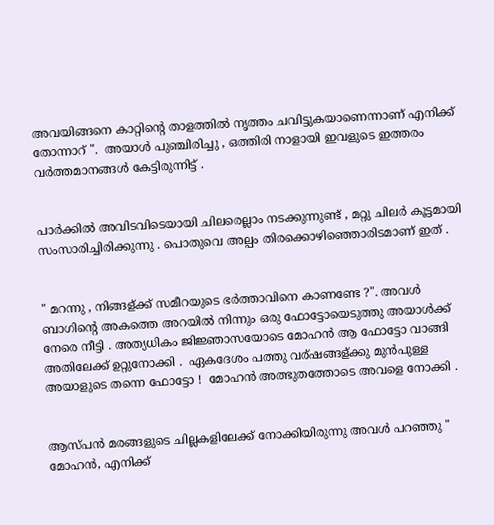അവയിങ്ങനെ കാറ്റിന്റെ താളത്തിൽ നൃത്തം ചവിട്ടുകയാണെന്നാണ് എനിക്ക് തോന്നാറ് ".  അയാൾ പുഞ്ചിരിച്ചു , ഒത്തിരി നാളായി ഇവളുടെ ഇത്തരം വർത്തമാനങ്ങൾ കേട്ടിരുന്നിട്ട് .


പാർക്കിൽ അവിടവിടെയായി ചിലരെല്ലാം നടക്കുന്നുണ്ട് , മറ്റു ചിലർ കൂട്ടമായി സംസാരിച്ചിരിക്കുന്നു . പൊതുവെ അല്പം തിരക്കൊഴിഞ്ഞൊരിടമാണ് ഇത് .


" മറന്നു , നിങ്ങള്ക്ക് സമീറയുടെ ഭർത്താവിനെ കാണണ്ടേ ?". അവൾ ബാഗിന്റെ അകത്തെ അറയിൽ നിന്നും ഒരു ഫോട്ടോയെടുത്തു അയാൾക്ക്‌ നേരെ നീട്ടി . അത്യധികം ജിജ്ഞാസയോടെ മോഹൻ ആ ഫോട്ടോ വാങ്ങി അതിലേക്ക് ഉറ്റുനോക്കി .  ഏകദേശം പത്തു വര്ഷങ്ങള്ക്കു മുൻപുള്ള അയാളുടെ തന്നെ ഫോട്ടോ !  മോഹൻ അത്ഭുതത്തോടെ അവളെ നോക്കി .


ആസ്‌പൻ മരങ്ങളുടെ ചില്ലകളിലേക്ക് നോക്കിയിരുന്നു അവൾ പറഞ്ഞു " മോഹൻ, എനിക്ക്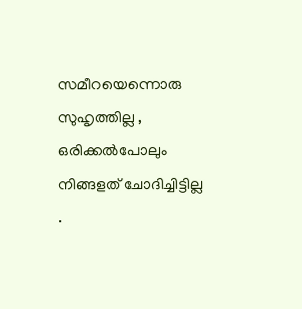സമീറയെന്നൊരു സുഹൃത്തില്ല , ഒരിക്കൽപോലും നിങ്ങളത് ചോദിച്ചിട്ടില്ല .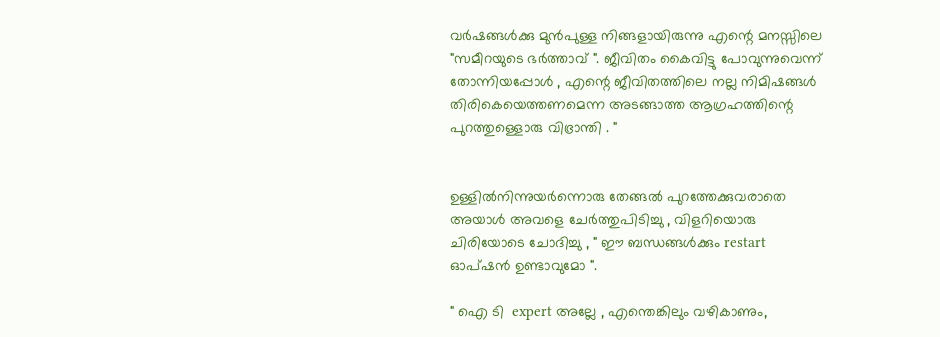വർഷങ്ങൾക്കു മുൻപുള്ള നിങ്ങളായിരുന്നു എന്റെ മനസ്സിലെ  "സമീറയുടെ ഭർത്താവ്‌ ". ജീവിതം കൈവിട്ടു പോവുന്നുവെന്ന് തോന്നിയപ്പോൾ , എന്റെ ജീവിതത്തിലെ നല്ല നിമിഷങ്ങൾ തിരികെയെത്തണമെന്ന അടങ്ങാത്ത ആഗ്രഹത്തിന്റെ പുറത്തുള്ളൊരു വിഭ്രാന്തി . "


ഉള്ളിൽനിന്നുയർന്നൊരു തേങ്ങൽ പുറത്തേക്കുവരാതെ അയാൾ അവളെ ചേർത്തുപിടിച്ചു , വിളറിയൊരു ചിരിയോടെ ചോദിച്ചു , " ഈ ബന്ധങ്ങൾക്കും restart ഓപ്ഷൻ ഉണ്ടാവുമോ ".

" ഐ ടി  expert അല്ലേ , എന്തെങ്കിലും വഴികാണും,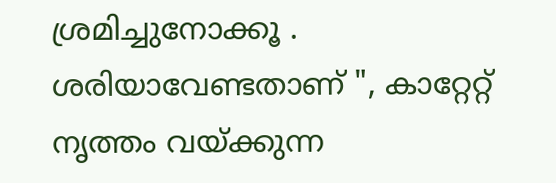ശ്രമിച്ചുനോക്കൂ . ശരിയാവേണ്ടതാണ് ", കാറ്റേറ്റ്  നൃത്തം വയ്ക്കുന്ന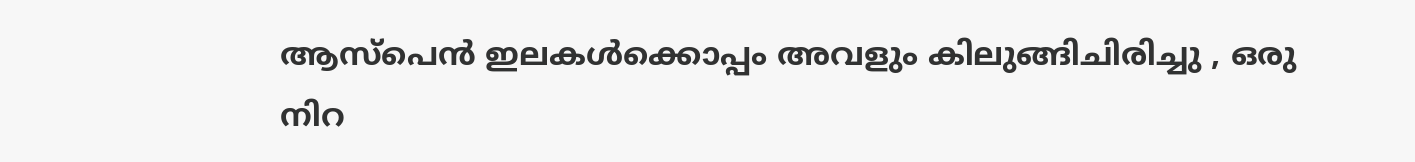ആസ്പെൻ ഇലകൾക്കൊപ്പം അവളും കിലുങ്ങിചിരിച്ചു , ഒരു നിറ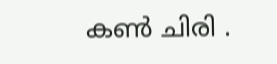കൺ ചിരി .